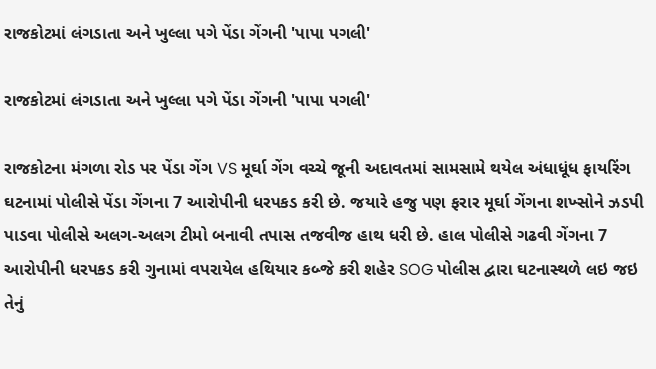રાજકોટમાં લંગડાતા અને ખુલ્લા પગે પેંડા ગેંગની 'પાપા પગલી'

રાજકોટમાં લંગડાતા અને ખુલ્લા પગે પેંડા ગેંગની 'પાપા પગલી'

રાજકોટના મંગળા રોડ પર પેંડા ગેંગ VS મૂર્ઘા ગેંગ વચ્ચે જૂની અદાવતમાં સામસામે થયેલ અંધાધૂંધ ફાયરિંગ ઘટનામાં પોલીસે પેંડા ગેંગના 7 આરોપીની ધરપકડ કરી છે. જયારે હજુ પણ ફરાર મૂર્ઘા ગેંગના શખ્સોને ઝડપી પાડવા પોલીસે અલગ-અલગ ટીમો બનાવી તપાસ તજવીજ હાથ ધરી છે. હાલ પોલીસે ગઢવી ગેંગના 7 આરોપીની ધરપકડ કરી ગુનામાં વપરાયેલ હથિયાર કબ્જે કરી શહેર SOG પોલીસ દ્વારા ઘટનાસ્થળે લઇ જઇ તેનું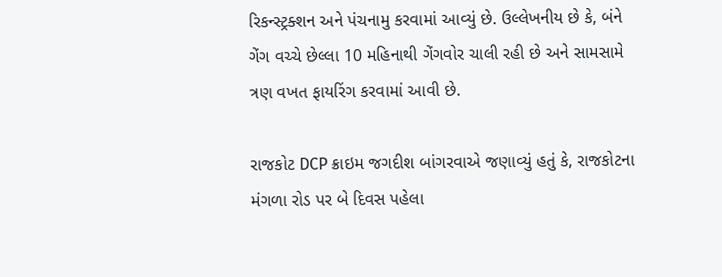રિકન્સ્ટ્રક્શન અને પંચનામુ કરવામાં આવ્યું છે. ઉલ્લેખનીય છે કે, બંને ગેંગ વચ્ચે છેલ્લા 10 મહિનાથી ગેંગવોર ચાલી રહી છે અને સામસામે ત્રણ વખત ફાયરિંગ કરવામાં આવી છે.

રાજકોટ DCP ક્રાઇમ જગદીશ બાંગરવાએ જણાવ્યું હતું કે, રાજકોટના મંગળા રોડ પર બે દિવસ પહેલા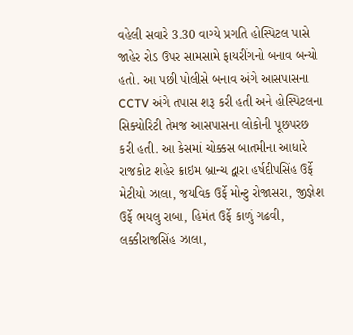વહેલી સવારે 3.30 વાગ્યે પ્રગતિ હોસ્પિટલ પાસે જાહેર રોડ ઉપર સામસામે ફાયરીંગનો બનાવ બન્યો હતો. આ પછી પોલીસે બનાવ અંગે આસપાસના CCTV અંગે તપાસ શરૂ કરી હતી અને હોસ્પિટલના સિક્યોરિટી તેમજ આસપાસના લોકોની પૂછપરછ કરી હતી. આ કેસમાં ચોક્કસ બાતમીના આધારે રાજકોટ શહેર ક્રાઇમ બ્રાન્ચ દ્વારા હર્ષદીપસિંહ ઉર્ફે મેટીયો ઝાલા, જયવિક ઉર્ફે મોન્ટુ રોજાસરા, જીજ્ઞેશ ઉર્ફે ભયલુ રાબા, હિમંત ઉર્ફે કાળું ગઢવી, લક્કીરાજસિંહ ઝાલા,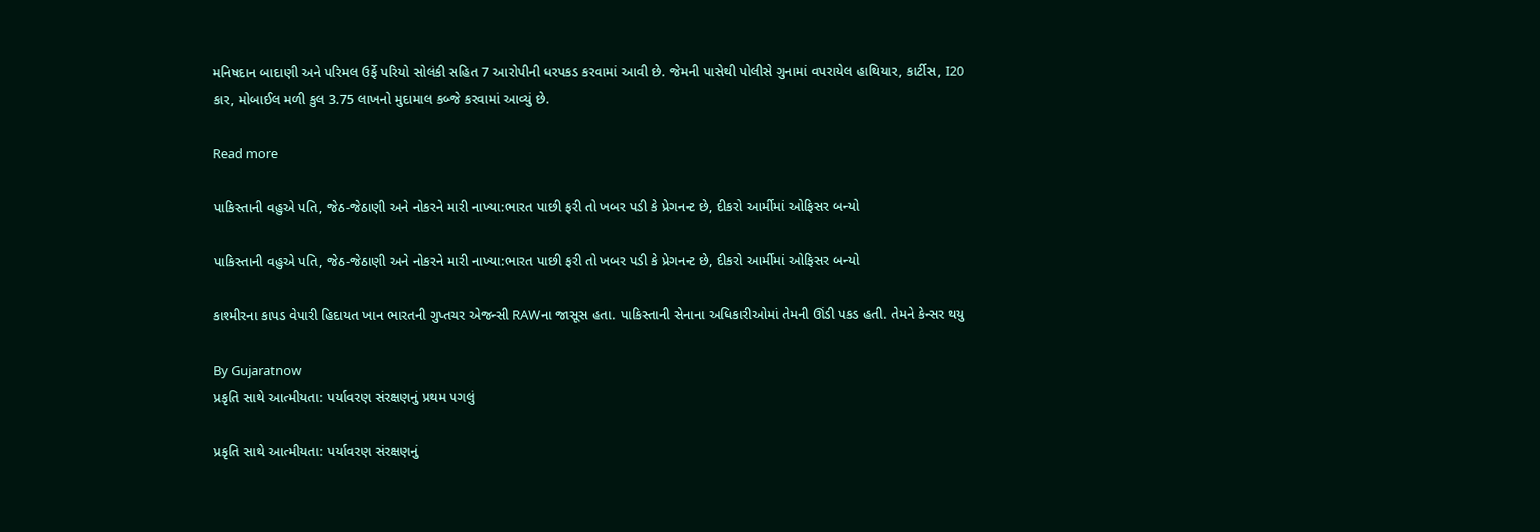મનિષદાન બાદાણી અને પરિમલ ઉર્ફે પરિયો સોલંકી સહિત 7 આરોપીની ધરપકડ કરવામાં આવી છે. જેમની પાસેથી પોલીસે ગુનામાં વપરાયેલ હાથિયાર, કાર્ટીસ, I20 કાર, મોબાઈલ મળી કુલ 3.75 લાખનો મુદામાલ કબ્જે કરવામાં આવ્યું છે.

Read more

પાકિસ્તાની વહુએ પતિ, જેઠ-જેઠાણી અને નોકરને મારી નાખ્યા:ભારત પાછી ફરી તો ખબર પડી કે પ્રેગનન્ટ છે, દીકરો આર્મીમાં ઓફિસર બન્યો

પાકિસ્તાની વહુએ પતિ, જેઠ-જેઠાણી અને નોકરને મારી નાખ્યા:ભારત પાછી ફરી તો ખબર પડી કે પ્રેગનન્ટ છે, દીકરો આર્મીમાં ઓફિસર બન્યો

કાશ્મીરના કાપડ વેપારી હિદાયત ખાન ભારતની ગુપ્તચર એજન્સી RAWના જાસૂસ હતા. પાકિસ્તાની સેનાના અધિકારીઓમાં તેમની ઊંડી પકડ હતી. તેમને કેન્સર થયુ

By Gujaratnow
પ્રકૃતિ સાથે આત્મીયતા: પર્યાવરણ સંરક્ષણનું પ્રથમ પગલું

પ્રકૃતિ સાથે આત્મીયતા: પર્યાવરણ સંરક્ષણનું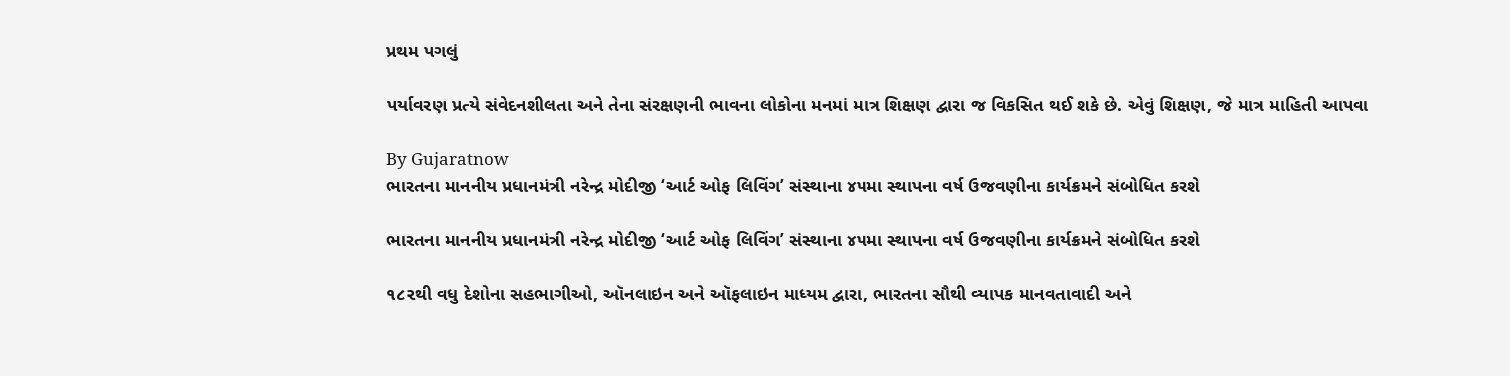પ્રથમ પગલું

પર્યાવરણ પ્રત્યે સંવેદનશીલતા અને તેના સંરક્ષણની ભાવના લોકોના મનમાં માત્ર શિક્ષણ દ્વારા જ વિકસિત થઈ શકે છે. એવું શિક્ષણ, જે માત્ર માહિતી આપવા

By Gujaratnow
ભારતના માનનીય પ્રધાનમંત્રી નરેન્દ્ર મોદીજી ‘આર્ટ ઓફ લિવિંગ’ સંસ્થાના ૪૫મા સ્થાપના વર્ષ ઉજવણીના કાર્યક્રમને સંબોધિત કરશે

ભારતના માનનીય પ્રધાનમંત્રી નરેન્દ્ર મોદીજી ‘આર્ટ ઓફ લિવિંગ’ સંસ્થાના ૪૫મા સ્થાપના વર્ષ ઉજવણીના કાર્યક્રમને સંબોધિત કરશે

૧૮૨થી વધુ દેશોના સહભાગીઓ, ઑનલાઇન અને ઑફલાઇન માધ્યમ દ્વારા, ભારતના સૌથી વ્યાપક માનવતાવાદી અને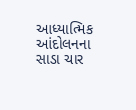આધ્યાત્મિક આંદોલનના સાડા ચાર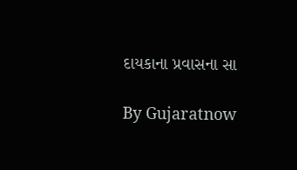દાયકાના પ્રવાસના સા

By Gujaratnow